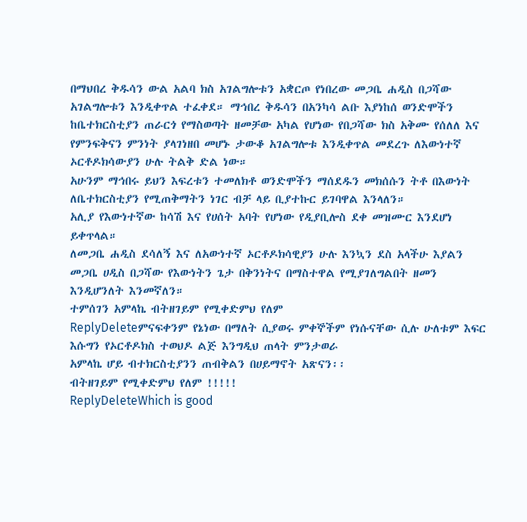በማህበረ ቅዱሳን ውል አልባ ክስ አገልግሎቱን አቋርጦ የነበረው መጋቤ ሐዲስ በጋሻው አገልግሎቱን እንዲቀጥል ተፈቀደ። ማኅበረ ቅዱሳን በአንካሳ ልቡ እያነከሰ ወንድሞችን ከቤተክርስቲያን ጠራርጎ የማስወጣት ዘመቻው አካል የሆነው የበጋሻው ክስ አቅሙ የሰለለ እና የምንፍቅናን ምንነት ያላገነዘበ መሆኑ ታውቆ አገልግሎቱ እንዲቀጥል መደረጉ ለእውነተኛ ኦርቶዶክሳውያን ሁሉ ትልቅ ድል ነው።
አሁንም ማኅበሩ ይህን እፍረቱን ተመለክቶ ወንድሞችን ማሰደዱን መክሰሱን ትቶ በእውነት ለቤተክርስቲያን የሚጠቅማትን ነገር ብቻ ላይ ቢያተኩር ይገባዋል እንላለን።
አሊያ የእውነተኛው ከሳሽ እና የሀሰት አባት የሆነው የዲያቢሎስ ደቀ መዝሙር እንደሆነ ይቀጥላል።
ለመጋቤ ሐዲስ ደሳለኝ እና ለአውነተኛ ኦርቶዶክሳዊያን ሁሉ እንኳን ደስ አላችሁ እያልን መጋቤ ሀዲስ በጋሻው የእውነትን ጌታ በቅንነትና በማስተዋል የሚያገለግልበት ዘመን እንዲሆንለት እንመኛለን።
ተምሰገን አምላኬ ብትዘገይም የሚቀድምህ የለም
ReplyDeleteምናፍቀንም የኔነው በማለት ሲያወሩ ምቀኞችም የነሱናቸው ሲሉ ሁለቱም እፍር እሱግን የኦርቶዶክስ ተወህዶ ልጅ እንግዲህ ጠላት ምንታወራ
አምላኬ ሆይ ብተክርስቲያንን ጠብቅልን በሀይማኖት አጽናን፡፡
ብትዘገይም የሚቀድምህ የለም !!!!!
ReplyDeleteWhich is good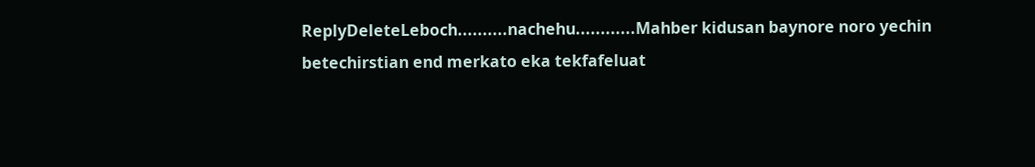ReplyDeleteLeboch..........nachehu............Mahber kidusan baynore noro yechin betechirstian end merkato eka tekfafeluat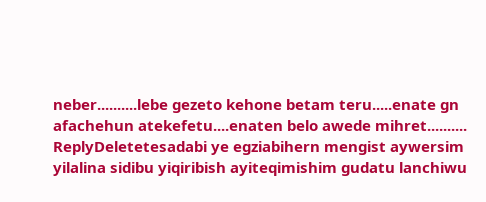neber..........lebe gezeto kehone betam teru.....enate gn afachehun atekefetu....enaten belo awede mihret..........
ReplyDeletetesadabi ye egziabihern mengist aywersim yilalina sidibu yiqiribish ayiteqimishim gudatu lanchiwu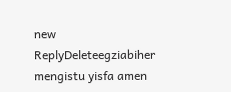new
ReplyDeleteegziabiher mengistu yisfa amen